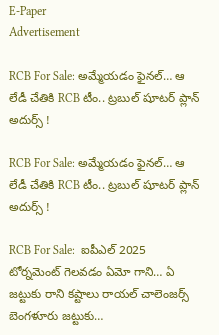E-Paper
Advertisement

RCB For Sale: అమ్మేయడం ఫైనల్… ఆ లేడీ చేతికి RCB టీం.. ట్రబుల్ షూటర్ ప్లాన్ అదుర్స్ !

RCB For Sale: అమ్మేయడం ఫైనల్… ఆ లేడీ చేతికి RCB టీం.. ట్రబుల్ షూటర్ ప్లాన్ అదుర్స్ !

RCB For Sale:  ఐపీఎల్ 2025 టోర్నమెంట్ గెలవడం ఏమో గాని… ఏ జట్టుకు రాని కష్టాలు రాయల్ చాలెంజర్స్ బెంగళూరు జట్టుకు…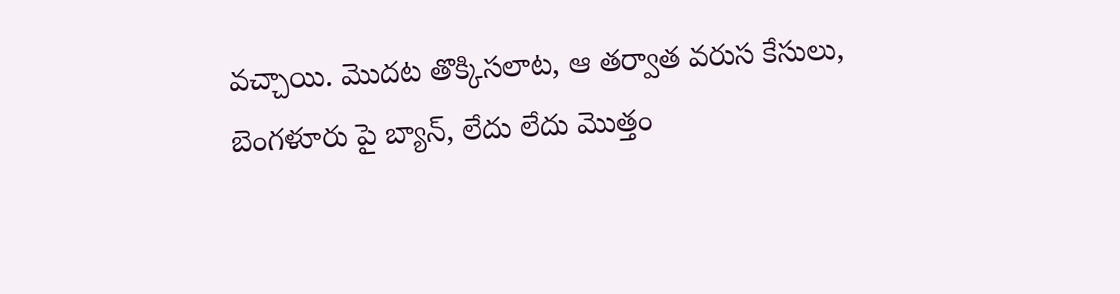వచ్చాయి. మొదట తొక్కిసలాట, ఆ తర్వాత వరుస కేసులు, బెంగళూరు పై బ్యాన్, లేదు లేదు మొత్తం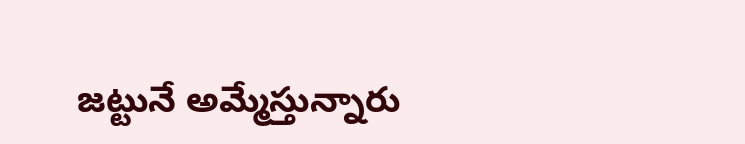జట్టునే అమ్మేస్తున్నారు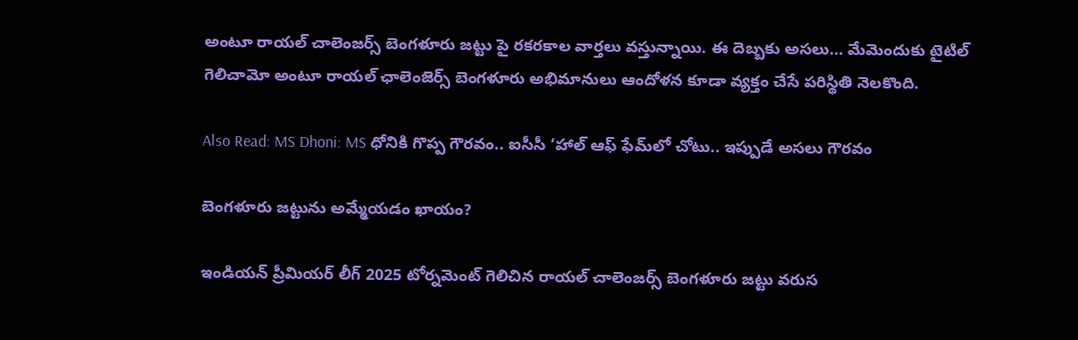అంటూ రాయల్ చాలెంజర్స్ బెంగళూరు జట్టు పై రకరకాల వార్తలు వస్తున్నాయి. ఈ దెబ్బకు అసలు… మేమెందుకు టైటిల్ గెలిచామో అంటూ రాయల్ ఛాలెంజెర్స్ బెంగళూరు అభిమానులు ఆందోళన కూడా వ్యక్తం చేసే పరిస్థితి నెలకొంది.

Also Read: MS Dhoni: MS ధోనికి గొప్ప గౌరవం.. ఐసీసీ ‘హాల్‌ ఆఫ్‌ ఫేమ్‌లో చోటు.. ఇప్పుడే అసలు గౌరవం

బెంగళూరు జట్టును అమ్మేయడం ఖాయం?

ఇండియన్ ప్రీమియర్ లీగ్ 2025 టోర్నమెంట్ గెలిచిన రాయల్ చాలెంజర్స్ బెంగళూరు జట్టు వరుస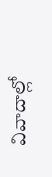వివాదాల్లో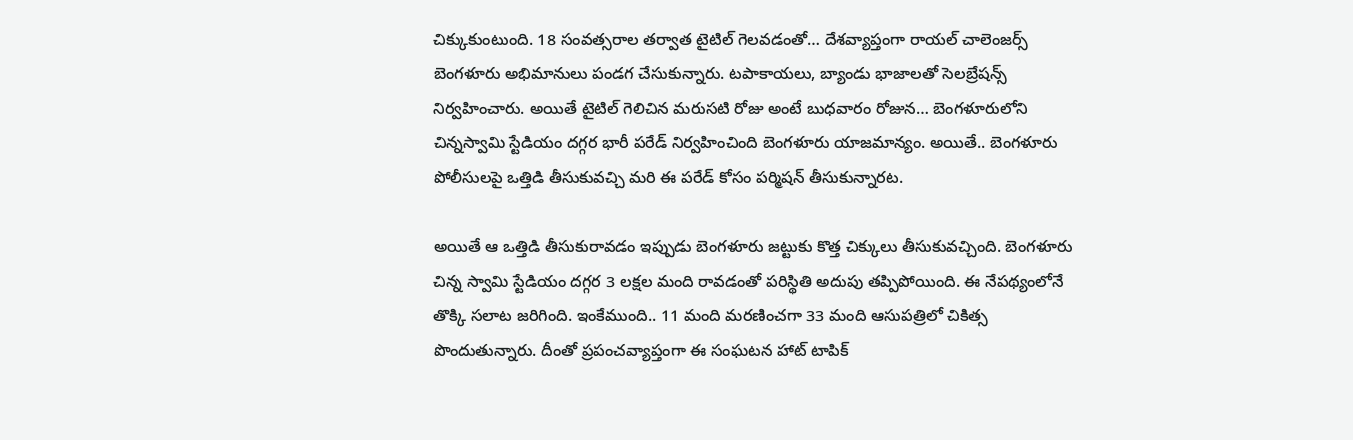చిక్కుకుంటుంది. 18 సంవత్సరాల తర్వాత టైటిల్ గెలవడంతో… దేశవ్యాప్తంగా రాయల్ చాలెంజర్స్ బెంగళూరు అభిమానులు పండగ చేసుకున్నారు. టపాకాయలు, బ్యాండు భాజాలతో సెలబ్రేషన్స్ నిర్వహించారు. అయితే టైటిల్ గెలిచిన మరుసటి రోజు అంటే బుధవారం రోజున… బెంగళూరులోని చిన్నస్వామి స్టేడియం దగ్గర భారీ పరేడ్ నిర్వహించింది బెంగళూరు యాజమాన్యం. అయితే.. బెంగళూరు పోలీసులపై ఒత్తిడి తీసుకువచ్చి మరి ఈ పరేడ్ కోసం పర్మిషన్ తీసుకున్నారట.

అయితే ఆ ఒత్తిడి తీసుకురావడం ఇప్పుడు బెంగళూరు జట్టుకు కొత్త చిక్కులు తీసుకువచ్చింది. బెంగళూరు చిన్న స్వామి స్టేడియం దగ్గర 3 లక్షల మంది రావడంతో పరిస్థితి అదుపు తప్పిపోయింది. ఈ నేపథ్యంలోనే తొక్కి సలాట జరిగింది. ఇంకేముంది.. 11 మంది మరణించగా 33 మంది ఆసుపత్రిలో చికిత్స పొందుతున్నారు. దీంతో ప్రపంచవ్యాప్తంగా ఈ సంఘటన హాట్ టాపిక్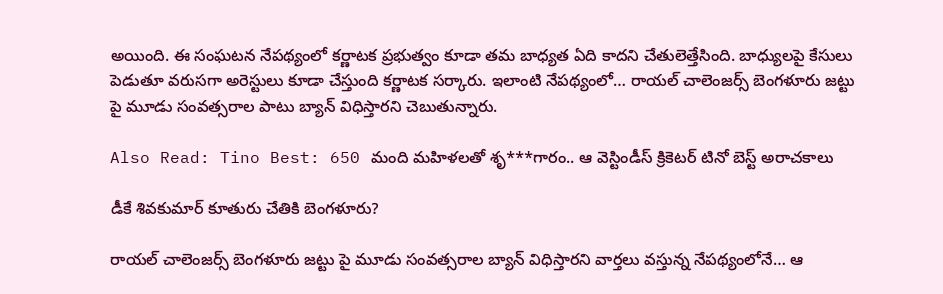అయింది. ఈ సంఘటన నేపథ్యంలో కర్ణాటక ప్రభుత్వం కూడా తమ బాధ్యత ఏది కాదని చేతులెత్తేసింది. బాధ్యులపై కేసులు పెడుతూ వరుసగా అరెస్టులు కూడా చేస్తుంది కర్ణాటక సర్కారు. ఇలాంటి నేపథ్యంలో… రాయల్ చాలెంజర్స్ బెంగళూరు జట్టు పై మూడు సంవత్సరాల పాటు బ్యాన్ విధిస్తారని చెబుతున్నారు.

Also Read: Tino Best: 650 మంది మహిళలతో శృ***గారం.. ఆ వెస్టిండీస్ క్రికెటర్ టినో బెస్ట్ అరాచకాలు

డీకే శివకుమార్ కూతురు చేతికి బెంగళూరు?

రాయల్ చాలెంజర్స్ బెంగళూరు జట్టు పై మూడు సంవత్సరాల బ్యాన్ విధిస్తారని వార్తలు వస్తున్న నేపథ్యంలోనే… ఆ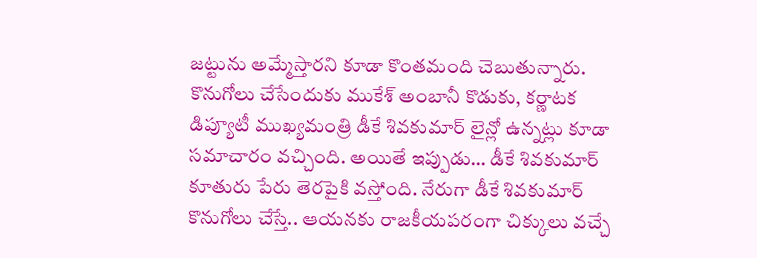జట్టును అమ్మేస్తారని కూడా కొంతమంది చెబుతున్నారు. కొనుగోలు చేసేందుకు ముకేశ్ అంబానీ కొడుకు, కర్ణాటక డిప్యూటీ ముఖ్యమంత్రి డీకే శివకుమార్ లైన్లో ఉన్నట్లు కూడా సమాచారం వచ్చింది. అయితే ఇప్పుడు… డీకే శివకుమార్ కూతురు పేరు తెరపైకి వస్తోంది. నేరుగా డీకే శివకుమార్ కొనుగోలు చేస్తే.. ఆయనకు రాజకీయపరంగా చిక్కులు వచ్చే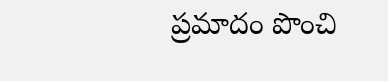ప్రమాదం పొంచి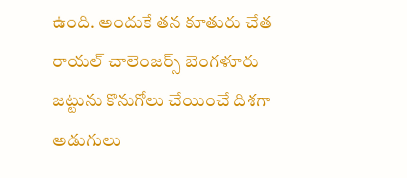ఉంది. అందుకే తన కూతురు చేత రాయల్ చాలెంజర్స్ బెంగళూరు జట్టును కొనుగోలు చేయించే దిశగా అడుగులు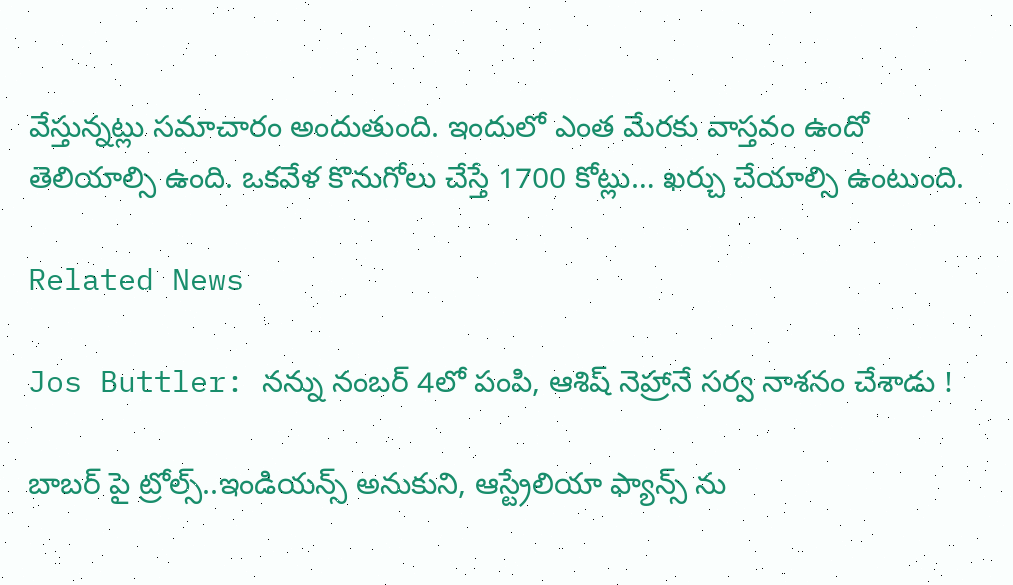వేస్తున్నట్లు సమాచారం అందుతుంది. ఇందులో ఎంత మేరకు వాస్తవం ఉందో తెలియాల్సి ఉంది. ఒకవేళ కొనుగోలు చేస్తే 1700 కోట్లు… ఖర్చు చేయాల్సి ఉంటుంది.

Related News

Jos Buttler: న‌న్ను నంబ‌ర్ 4లో పంపి, ఆశిష్ నెహ్రానే స‌ర్వ నాశ‌నం చేశాడు !

బాబ‌ర్ పై ట్రోల్స్‌..ఇండియ‌న్స్ అనుకుని, ఆస్ట్రేలియా ఫ్యాన్స్ ను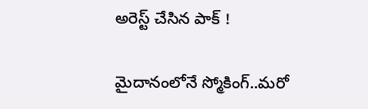అరెస్ట్ చేసిన పాక్ !

మైదానంలోనే స్మోకింగ్..మ‌రో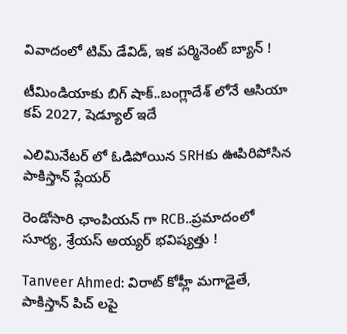వివాదంలో టిమ్ డేవిడ్, ఇక ప‌ర్మినెంట్ బ్యాన్ !

టీమిండియాకు బిగ్ షాక్‌..బంగ్లాదేశ్ లోనే ఆసియా కప్ 2027, షెడ్యూల్ ఇదే

ఎలిమినేట‌ర్ లో ఓడిపోయిన‌ SRHకు ఊపిరిపోసిన పాకిస్తాన్ ప్లేయ‌ర్

రెండోసారి ఛాంపియ‌న్ గా RCB..ప్ర‌మాదంలో సూర్య‌, శ్రేయ‌స్ అయ్య‌ర్ భ‌విష్య‌త్తు !

Tanveer Ahmed: విరాట్ కోహ్లీ మ‌గాడైతే, పాకిస్తాన్ పిచ్ ల‌పై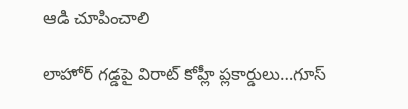ఆడి చూపించాలి

లాహోర్ గ‌డ్డ‌పై విరాట్ కోహ్లీ ప్లకార్డులు…గూస్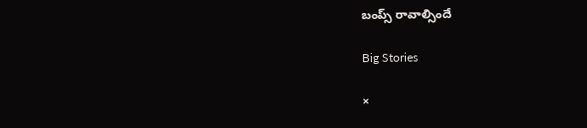బంప్స్ రావాల్సిందే

Big Stories

×